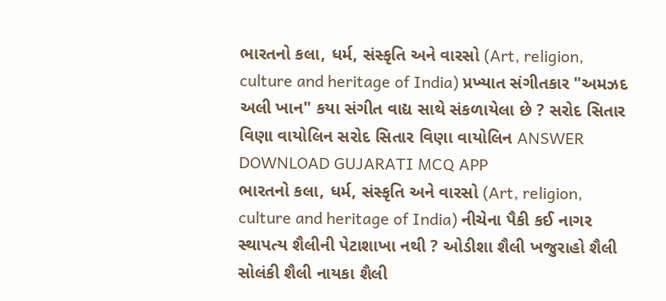ભારતનો કલા, ધર્મ, સંસ્કૃતિ અને વારસો (Art, religion, culture and heritage of India) પ્રખ્યાત સંગીતકાર "અમઝદ અલી ખાન" કયા સંગીત વાદ્ય સાથે સંકળાયેલા છે ? સરોદ સિતાર વિણા વાયોલિન સરોદ સિતાર વિણા વાયોલિન ANSWER DOWNLOAD GUJARATI MCQ APP
ભારતનો કલા, ધર્મ, સંસ્કૃતિ અને વારસો (Art, religion, culture and heritage of India) નીચેના પૈકી કઈ નાગર સ્થાપત્ય શૈલીની પેટાશાખા નથી ? ઓડીશા શૈલી ખજુરાહો શૈલી સોલંકી શૈલી નાયકા શૈલી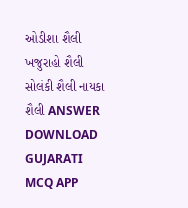ઓડીશા શૈલી ખજુરાહો શૈલી સોલંકી શૈલી નાયકા શૈલી ANSWER DOWNLOAD GUJARATI MCQ APP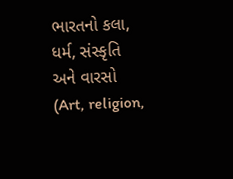ભારતનો કલા, ધર્મ, સંસ્કૃતિ અને વારસો (Art, religion,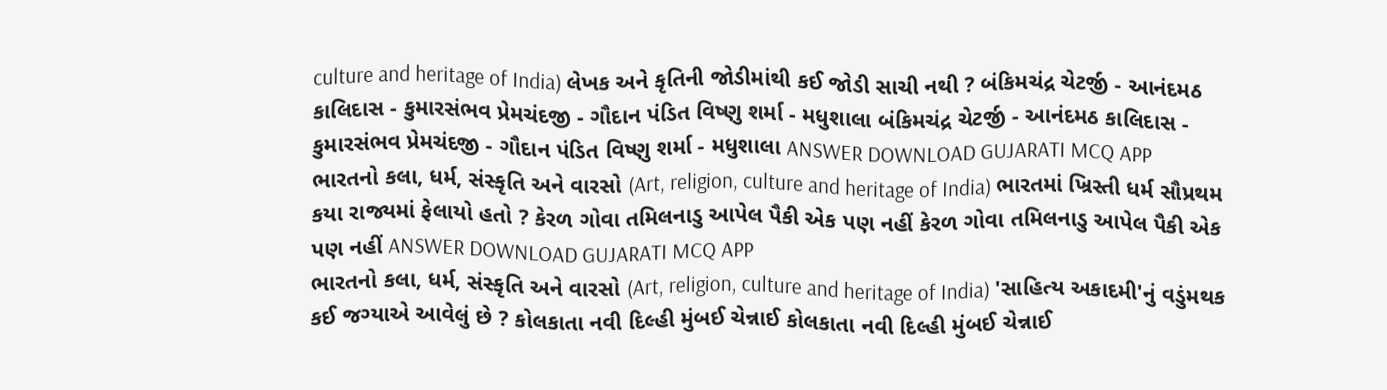culture and heritage of India) લેખક અને કૃતિની જોડીમાંથી કઈ જોડી સાચી નથી ? બંકિમચંદ્ર ચેટર્જી - આનંદમઠ કાલિદાસ - કુમારસંભવ પ્રેમચંદજી - ગૌદાન પંડિત વિષ્ણુ શર્મા - મધુશાલા બંકિમચંદ્ર ચેટર્જી - આનંદમઠ કાલિદાસ - કુમારસંભવ પ્રેમચંદજી - ગૌદાન પંડિત વિષ્ણુ શર્મા - મધુશાલા ANSWER DOWNLOAD GUJARATI MCQ APP
ભારતનો કલા, ધર્મ, સંસ્કૃતિ અને વારસો (Art, religion, culture and heritage of India) ભારતમાં ખ્રિસ્તી ધર્મ સૌપ્રથમ કયા રાજ્યમાં ફેલાયો હતો ? કેરળ ગોવા તમિલનાડુ આપેલ પૈકી એક પણ નહીં કેરળ ગોવા તમિલનાડુ આપેલ પૈકી એક પણ નહીં ANSWER DOWNLOAD GUJARATI MCQ APP
ભારતનો કલા, ધર્મ, સંસ્કૃતિ અને વારસો (Art, religion, culture and heritage of India) 'સાહિત્ય અકાદમી'નું વડુંમથક કઈ જગ્યાએ આવેલું છે ? કોલકાતા નવી દિલ્હી મુંબઈ ચેન્નાઈ કોલકાતા નવી દિલ્હી મુંબઈ ચેન્નાઈ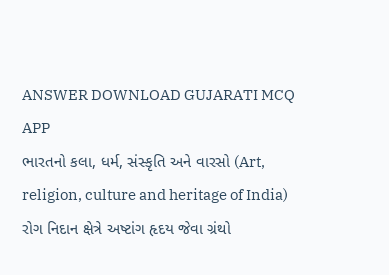ANSWER DOWNLOAD GUJARATI MCQ APP
ભારતનો કલા, ધર્મ, સંસ્કૃતિ અને વારસો (Art, religion, culture and heritage of India) રોગ નિદાન ક્ષેત્રે અષ્ટાંગ હૃદય જેવા ગ્રંથો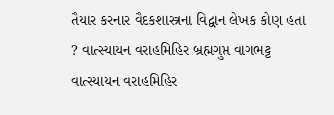તૈયાર કરનાર વૈદકશાસ્ત્રના વિદ્વાન લેખક કોણ હતા ? વાત્સ્યાયન વરાહમિહિર બ્રહ્મગુપ્ત વાગભટ્ટ વાત્સ્યાયન વરાહમિહિર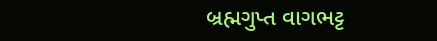બ્રહ્મગુપ્ત વાગભટ્ટ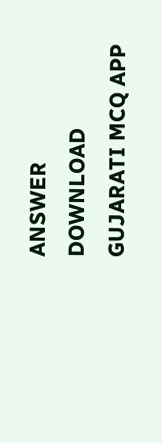ANSWER DOWNLOAD GUJARATI MCQ APP